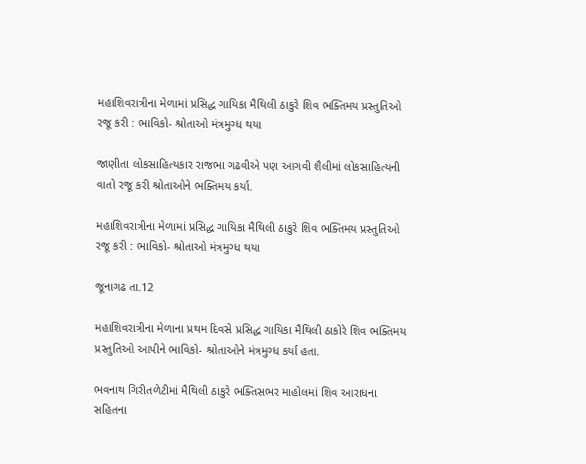મહાશિવરાત્રીના મેળામાં પ્રસિદ્ધ ગાયિકા મૈથિલી ઠાકુરે શિવ ભક્તિમય પ્રસ્તુતિઓ રજૂ કરી : ભાવિકો- શ્રોતાઓ મંત્રમુગ્ધ થયા

જાણીતા લોકસાહિત્યકાર રાજભા ગઢવીએ પણ આગવી શૈલીમાં લોકસાહિત્યની વાતો રજૂ કરી શ્રોતાઓને ભક્તિમય કર્યા.

મહાશિવરાત્રીના મેળામાં પ્રસિદ્ધ ગાયિકા મૈથિલી ઠાકુરે શિવ ભક્તિમય પ્રસ્તુતિઓ રજૂ કરી : ભાવિકો- શ્રોતાઓ મંત્રમુગ્ધ થયા

જૂનાગઢ તા.12

મહાશિવરાત્રીના મેળાના પ્રથમ દિવસે પ્રસિદ્ધ ગાયિકા મૈથિલી ઠાકોરે શિવ ભક્તિમય પ્રસ્તુતિઓ આપીને ભાવિકો- શ્રોતાઓને મંત્રમુગ્ધ કર્યા હતા.

ભવનાથ ગિરીતળેટીમાં મૈથિલી ઠાકુરે ભક્તિસભર માહોલમાં શિવ આરાધના સહિતના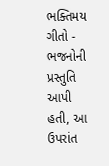ભક્તિમય ગીતો - ભજનોની પ્રસ્તુતિ આપી હતી, આ ઉપરાંત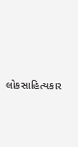લોકસાહિત્યકાર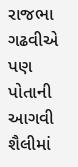રાજભા ગઢવીએ પણ પોતાની આગવી શૈલીમાં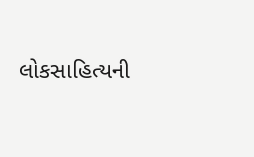લોકસાહિત્યની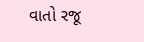વાતો રજૂ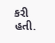કરી હતી.